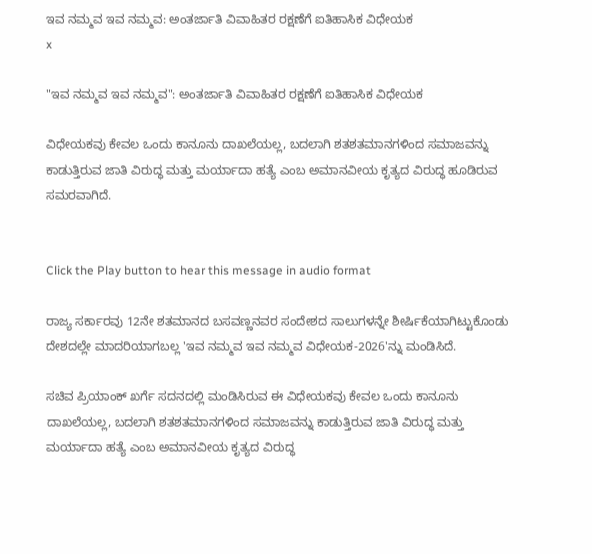ಇವ ನಮ್ಮವ ಇವ ನಮ್ಮವ: ಅಂತರ್ಜಾತಿ ವಿವಾಹಿತರ ರಕ್ಷಣೆಗೆ ಐತಿಹಾಸಿಕ ವಿಧೇಯಕ
x

"ಇವ ನಮ್ಮವ ಇವ ನಮ್ಮವ": ಅಂತರ್ಜಾತಿ ವಿವಾಹಿತರ ರಕ್ಷಣೆಗೆ ಐತಿಹಾಸಿಕ ವಿಧೇಯಕ

ವಿಧೇಯಕವು ಕೇವಲ ಒಂದು ಕಾನೂನು ದಾಖಲೆಯಲ್ಲ, ಬದಲಾಗಿ ಶತಶತಮಾನಗಳಿಂದ ಸಮಾಜವನ್ನು ಕಾಡುತ್ತಿರುವ ಜಾತಿ ವಿರುದ್ಧ ಮತ್ತು ಮರ್ಯಾದಾ ಹತ್ಯೆ ಎಂಬ ಅಮಾನವೀಯ ಕೃತ್ಯದ ವಿರುದ್ಧ ಹೂಡಿರುವ ಸಮರವಾಗಿದೆ.


Click the Play button to hear this message in audio format

ರಾಜ್ಯ ಸರ್ಕಾರವು 12ನೇ ಶತಮಾನದ ಬಸವಣ್ಣನವರ ಸಂದೇಶದ ಸಾಲುಗಳನ್ನೇ ಶೀರ್ಷಿಕೆಯಾಗಿಟ್ಟುಕೊಂಡು ದೇಶದಲ್ಲೇ ಮಾದರಿಯಾಗಬಲ್ಲ 'ಇವ ನಮ್ಮವ ಇವ ನಮ್ಮವ ವಿಧೇಯಕ-2026'ನ್ನು ಮಂಡಿಸಿದೆ.

ಸಚಿವ ಪ್ರಿಯಾಂಕ್ ಖರ್ಗೆ ಸದನದಲ್ಲಿ ಮಂಡಿಸಿರುವ ಈ ವಿಧೇಯಕವು ಕೇವಲ ಒಂದು ಕಾನೂನು ದಾಖಲೆಯಲ್ಲ, ಬದಲಾಗಿ ಶತಶತಮಾನಗಳಿಂದ ಸಮಾಜವನ್ನು ಕಾಡುತ್ತಿರುವ ಜಾತಿ ವಿರುದ್ಧ ಮತ್ತು ಮರ್ಯಾದಾ ಹತ್ಯೆ ಎಂಬ ಅಮಾನವೀಯ ಕೃತ್ಯದ ವಿರುದ್ಧ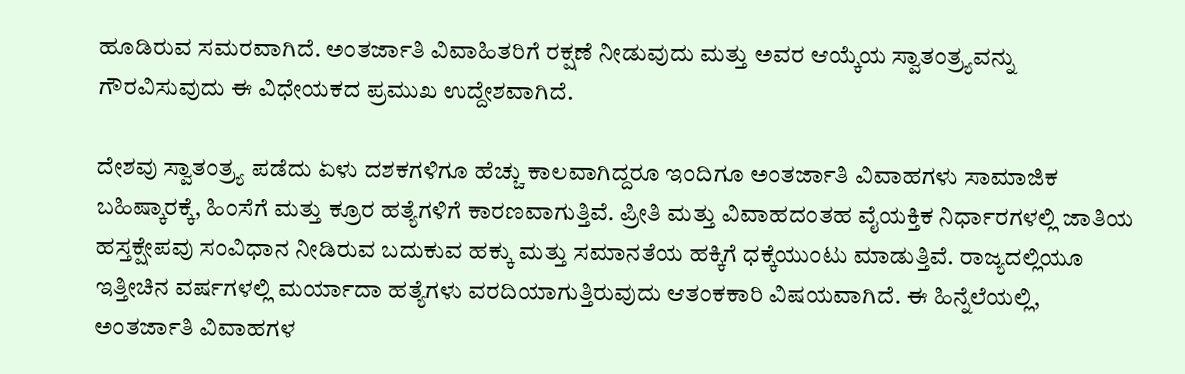ಹೂಡಿರುವ ಸಮರವಾಗಿದೆ. ಅಂತರ್ಜಾತಿ ವಿವಾಹಿತರಿಗೆ ರಕ್ಷಣೆ ನೀಡುವುದು ಮತ್ತು ಅವರ ಆಯ್ಕೆಯ ಸ್ವಾತಂತ್ರ್ಯವನ್ನು ಗೌರವಿಸುವುದು ಈ ವಿಧೇಯಕದ ಪ್ರಮುಖ ಉದ್ದೇಶವಾಗಿದೆ.

ದೇಶವು ಸ್ವಾತಂತ್ರ್ಯ ಪಡೆದು ಏಳು ದಶಕಗಳಿಗೂ ಹೆಚ್ಚು ಕಾಲವಾಗಿದ್ದರೂ ಇಂದಿಗೂ ಅಂತರ್ಜಾತಿ ವಿವಾಹಗಳು ಸಾಮಾಜಿಕ ಬಹಿಷ್ಕಾರಕ್ಕೆ, ಹಿಂಸೆಗೆ ಮತ್ತು ಕ್ರೂರ ಹತ್ಯೆಗಳಿಗೆ ಕಾರಣವಾಗುತ್ತಿವೆ. ಪ್ರೀತಿ ಮತ್ತು ವಿವಾಹದಂತಹ ವೈಯಕ್ತಿಕ ನಿರ್ಧಾರಗಳಲ್ಲಿ ಜಾತಿಯ ಹಸ್ತಕ್ಷೇಪವು ಸಂವಿಧಾನ ನೀಡಿರುವ ಬದುಕುವ ಹಕ್ಕು ಮತ್ತು ಸಮಾನತೆಯ ಹಕ್ಕಿಗೆ ಧಕ್ಕೆಯುಂಟು ಮಾಡುತ್ತಿವೆ. ರಾಜ್ಯದಲ್ಲಿಯೂ ಇತ್ತೀಚಿನ ವರ್ಷಗಳಲ್ಲಿ ಮರ್ಯಾದಾ ಹತ್ಯೆಗಳು ವರದಿಯಾಗುತ್ತಿರುವುದು ಆತಂಕಕಾರಿ ವಿಷಯವಾಗಿದೆ. ಈ ಹಿನ್ನೆಲೆಯಲ್ಲಿ, ಅಂತರ್ಜಾತಿ ವಿವಾಹಗಳ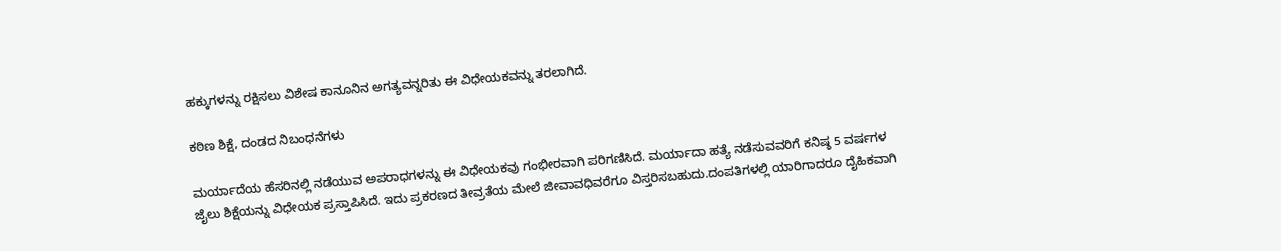ಹಕ್ಕುಗಳನ್ನು ರಕ್ಷಿಸಲು ವಿಶೇಷ ಕಾನೂನಿನ ಅಗತ್ಯವನ್ನರಿತು ಈ ವಿಧೇಯಕವನ್ನು ತರಲಾಗಿದೆ.

ಕಠಿಣ ಶಿಕ್ಷೆ, ದಂಡದ ನಿಬಂಧನೆಗಳು

ಮರ್ಯಾದೆಯ ಹೆಸರಿನಲ್ಲಿ ನಡೆಯುವ ಅಪರಾಧಗಳನ್ನು ಈ ವಿಧೇಯಕವು ಗಂಭೀರವಾಗಿ ಪರಿಗಣಿಸಿದೆ. ಮರ್ಯಾದಾ ಹತ್ಯೆ ನಡೆಸುವವರಿಗೆ ಕನಿಷ್ಠ 5 ವರ್ಷಗಳ ಜೈಲು ಶಿಕ್ಷೆಯನ್ನು ವಿಧೇಯಕ ಪ್ರಸ್ತಾಪಿಸಿದೆ. ಇದು ಪ್ರಕರಣದ ತೀವ್ರತೆಯ ಮೇಲೆ ಜೀವಾವಧಿವರೆಗೂ ವಿಸ್ತರಿಸಬಹುದು.ದಂಪತಿಗಳಲ್ಲಿ ಯಾರಿಗಾದರೂ ದೈಹಿಕವಾಗಿ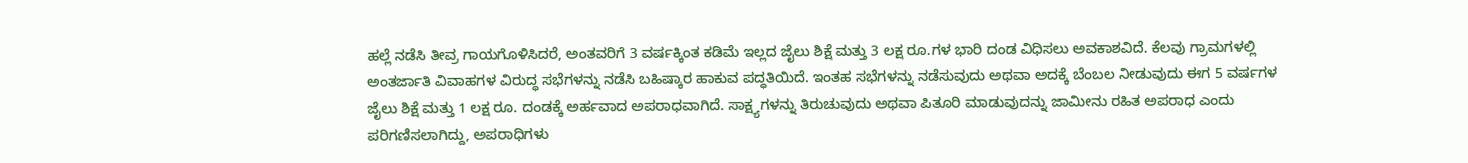ಹಲ್ಲೆ ನಡೆಸಿ ತೀವ್ರ ಗಾಯಗೊಳಿಸಿದರೆ, ಅಂತವರಿಗೆ 3 ವರ್ಷಕ್ಕಿಂತ ಕಡಿಮೆ ಇಲ್ಲದ ಜೈಲು ಶಿಕ್ಷೆ ಮತ್ತು 3 ಲಕ್ಷ ರೂ.ಗಳ ಭಾರಿ ದಂಡ ವಿಧಿಸಲು ಅವಕಾಶವಿದೆ. ಕೆಲವು ಗ್ರಾಮಗಳಲ್ಲಿ ಅಂತರ್ಜಾತಿ ವಿವಾಹಗಳ ವಿರುದ್ಧ ಸಭೆಗಳನ್ನು ನಡೆಸಿ ಬಹಿಷ್ಕಾರ ಹಾಕುವ ಪದ್ಧತಿಯಿದೆ. ಇಂತಹ ಸಭೆಗಳನ್ನು ನಡೆಸುವುದು ಅಥವಾ ಅದಕ್ಕೆ ಬೆಂಬಲ ನೀಡುವುದು ಈಗ 5 ವರ್ಷಗಳ ಜೈಲು ಶಿಕ್ಷೆ ಮತ್ತು 1 ಲಕ್ಷ ರೂ. ದಂಡಕ್ಕೆ ಅರ್ಹವಾದ ಅಪರಾಧವಾಗಿದೆ. ಸಾಕ್ಷ್ಯಗಳನ್ನು ತಿರುಚುವುದು ಅಥವಾ ಪಿತೂರಿ ಮಾಡುವುದನ್ನು ಜಾಮೀನು ರಹಿತ ಅಪರಾಧ ಎಂದು ಪರಿಗಣಿಸಲಾಗಿದ್ದು, ಅಪರಾಧಿಗಳು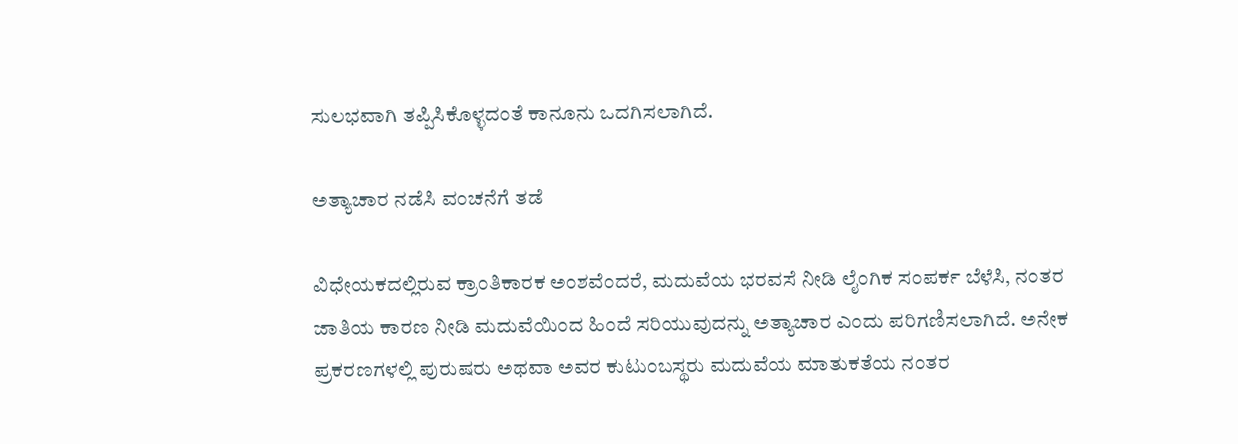ಸುಲಭವಾಗಿ ತಪ್ಪಿಸಿಕೊಳ್ಳದಂತೆ ಕಾನೂನು ಒದಗಿಸಲಾಗಿದೆ.

ಅತ್ಯಾಚಾರ ನಡೆಸಿ ವಂಚನೆಗೆ ತಡೆ

ವಿಧೇಯಕದಲ್ಲಿರುವ ಕ್ರಾಂತಿಕಾರಕ ಅಂಶವೆಂದರೆ, ಮದುವೆಯ ಭರವಸೆ ನೀಡಿ ಲೈಂಗಿಕ ಸಂಪರ್ಕ ಬೆಳೆಸಿ, ನಂತರ ಜಾತಿಯ ಕಾರಣ ನೀಡಿ ಮದುವೆಯಿಂದ ಹಿಂದೆ ಸರಿಯುವುದನ್ನು ಅತ್ಯಾಚಾರ ಎಂದು ಪರಿಗಣಿಸಲಾಗಿದೆ. ಅನೇಕ ಪ್ರಕರಣಗಳಲ್ಲಿ ಪುರುಷರು ಅಥವಾ ಅವರ ಕುಟುಂಬಸ್ಥರು ಮದುವೆಯ ಮಾತುಕತೆಯ ನಂತರ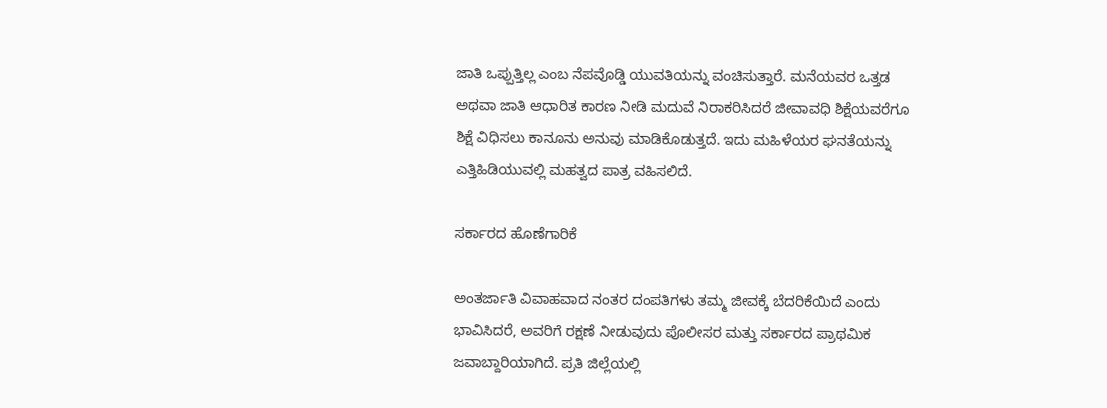ಜಾತಿ ಒಪ್ಪುತ್ತಿಲ್ಲ ಎಂಬ ನೆಪವೊಡ್ಡಿ ಯುವತಿಯನ್ನು ವಂಚಿಸುತ್ತಾರೆ. ಮನೆಯವರ ಒತ್ತಡ ಅಥವಾ ಜಾತಿ ಆಧಾರಿತ ಕಾರಣ ನೀಡಿ ಮದುವೆ ನಿರಾಕರಿಸಿದರೆ ಜೀವಾವಧಿ ಶಿಕ್ಷೆಯವರೆಗೂ ಶಿಕ್ಷೆ ವಿಧಿಸಲು ಕಾನೂನು ಅನುವು ಮಾಡಿಕೊಡುತ್ತದೆ. ಇದು ಮಹಿಳೆಯರ ಘನತೆಯನ್ನು ಎತ್ತಿಹಿಡಿಯುವಲ್ಲಿ ಮಹತ್ವದ ಪಾತ್ರ ವಹಿಸಲಿದೆ.

ಸರ್ಕಾರದ ಹೊಣೆಗಾರಿಕೆ

ಅಂತರ್ಜಾತಿ ವಿವಾಹವಾದ ನಂತರ ದಂಪತಿಗಳು ತಮ್ಮ ಜೀವಕ್ಕೆ ಬೆದರಿಕೆಯಿದೆ ಎಂದು ಭಾವಿಸಿದರೆ, ಅವರಿಗೆ ರಕ್ಷಣೆ ನೀಡುವುದು ಪೊಲೀಸರ ಮತ್ತು ಸರ್ಕಾರದ ಪ್ರಾಥಮಿಕ ಜವಾಬ್ದಾರಿಯಾಗಿದೆ. ಪ್ರತಿ ಜಿಲ್ಲೆಯಲ್ಲಿ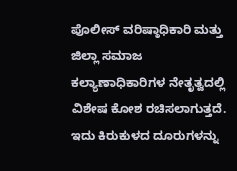ಪೊಲೀಸ್ ವರಿಷ್ಠಾಧಿಕಾರಿ ಮತ್ತು ಜಿಲ್ಲಾ ಸಮಾಜ ಕಲ್ಯಾಣಾಧಿಕಾರಿಗಳ ನೇತೃತ್ವದಲ್ಲಿ ವಿಶೇಷ ಕೋಶ ರಚಿಸಲಾಗುತ್ತದೆ. ಇದು ಕಿರುಕುಳದ ದೂರುಗಳನ್ನು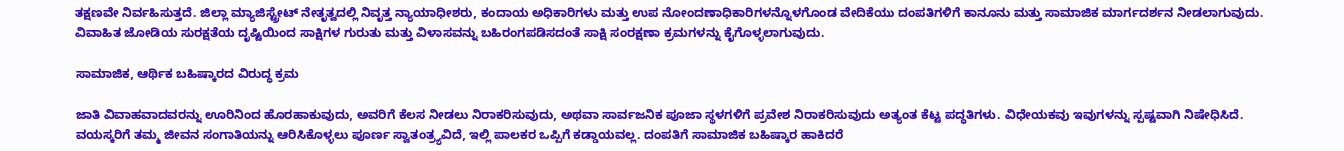ತಕ್ಷಣವೇ ನಿರ್ವಹಿಸುತ್ತದೆ. ಜಿಲ್ಲಾ ಮ್ಯಾಜಿಸ್ಟ್ರೇಟ್ ನೇತೃತ್ವದಲ್ಲಿ ನಿವೃತ್ತ ನ್ಯಾಯಾಧೀಶರು, ಕಂದಾಯ ಅಧಿಕಾರಿಗಳು ಮತ್ತು ಉಪ ನೋಂದಣಾಧಿಕಾರಿಗಳನ್ನೊಳಗೊಂಡ ವೇದಿಕೆಯು ದಂಪತಿಗಳಿಗೆ ಕಾನೂನು ಮತ್ತು ಸಾಮಾಜಿಕ ಮಾರ್ಗದರ್ಶನ ನೀಡಲಾಗುವುದು. ವಿವಾಹಿತ ಜೋಡಿಯ ಸುರಕ್ಷತೆಯ ದೃಷ್ಟಿಯಿಂದ ಸಾಕ್ಷಿಗಳ ಗುರುತು ಮತ್ತು ವಿಳಾಸವನ್ನು ಬಹಿರಂಗಪಡಿಸದಂತೆ ಸಾಕ್ಷಿ ಸಂರಕ್ಷಣಾ ಕ್ರಮಗಳನ್ನು ಕೈಗೊಳ್ಳಲಾಗುವುದು.

ಸಾಮಾಜಿಕ, ಆರ್ಥಿಕ ಬಹಿಷ್ಕಾರದ ವಿರುದ್ಧ ಕ್ರಮ

ಜಾತಿ ವಿವಾಹವಾದವರನ್ನು ಊರಿನಿಂದ ಹೊರಹಾಕುವುದು, ಅವರಿಗೆ ಕೆಲಸ ನೀಡಲು ನಿರಾಕರಿಸುವುದು, ಅಥವಾ ಸಾರ್ವಜನಿಕ ಪೂಜಾ ಸ್ಥಳಗಳಿಗೆ ಪ್ರವೇಶ ನಿರಾಕರಿಸುವುದು ಅತ್ಯಂತ ಕೆಟ್ಟ ಪದ್ಧತಿಗಳು. ವಿಧೇಯಕವು ಇವುಗಳನ್ನು ಸ್ಪಷ್ಟವಾಗಿ ನಿಷೇಧಿಸಿದೆ. ವಯಸ್ಕರಿಗೆ ತಮ್ಮ ಜೀವನ ಸಂಗಾತಿಯನ್ನು ಆರಿಸಿಕೊಳ್ಳಲು ಪೂರ್ಣ ಸ್ವಾತಂತ್ರ್ಯವಿದೆ, ಇಲ್ಲಿ ಪಾಲಕರ ಒಪ್ಪಿಗೆ ಕಡ್ಡಾಯವಲ್ಲ. ದಂಪತಿಗೆ ಸಾಮಾಜಿಕ ಬಹಿಷ್ಕಾರ ಹಾಕಿದರೆ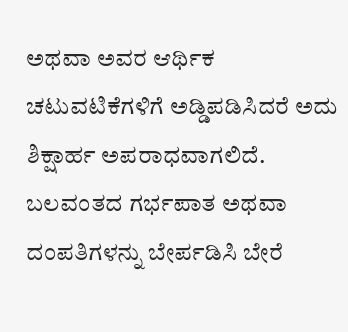ಅಥವಾ ಅವರ ಆರ್ಥಿಕ ಚಟುವಟಿಕೆಗಳಿಗೆ ಅಡ್ಡಿಪಡಿಸಿದರೆ ಅದು ಶಿಕ್ಷಾರ್ಹ ಅಪರಾಧವಾಗಲಿದೆ. ಬಲವಂತದ ಗರ್ಭಪಾತ ಅಥವಾ ದಂಪತಿಗಳನ್ನು ಬೇರ್ಪಡಿಸಿ ಬೇರೆ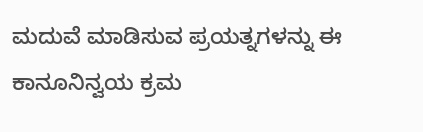ಮದುವೆ ಮಾಡಿಸುವ ಪ್ರಯತ್ನಗಳನ್ನು ಈ ಕಾನೂನಿನ್ವಯ ಕ್ರಮ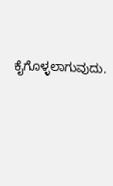ಕೈಗೊಳ್ಳಲಾಗುವುದು.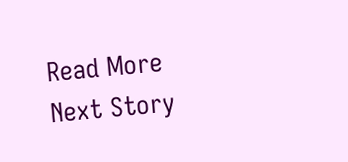Read More
Next Story